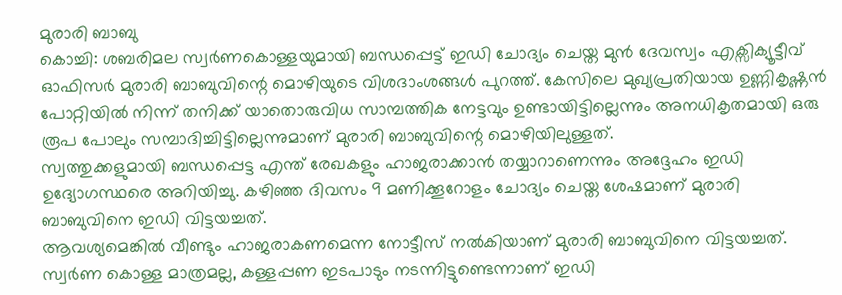മുരാരി ബാബു
കൊച്ചി: ശബരിമല സ്വർണകൊള്ളയുമായി ബന്ധപ്പെട്ട് ഇഡി ചോദ്യം ചെയ്ത മുൻ ദേവസ്വം എക്സിക്യൂട്ടീവ് ഓഫിസർ മുരാരി ബാബുവിന്റെ മൊഴിയുടെ വിശദാംശങ്ങൾ പുറത്ത്. കേസിലെ മുഖ്യപ്രതിയായ ഉണ്ണികൃഷ്ണൻ പോറ്റിയിൽ നിന്ന് തനിക്ക് യാതൊരുവിധ സാമ്പത്തിക നേട്ടവും ഉണ്ടായിട്ടില്ലെന്നും അനധികൃതമായി ഒരു രൂപ പോലും സമ്പാദിച്ചിട്ടില്ലെന്നുമാണ് മുരാരി ബാബുവിന്റെ മൊഴിയിലുള്ളത്.
സ്വത്തുക്കളുമായി ബന്ധപ്പെട്ട എന്ത് രേഖകളും ഹാജരാക്കാൻ തയ്യാറാണെന്നും അദ്ദേഹം ഇഡി ഉദ്യോഗസ്ഥരെ അറിയിച്ചു. കഴിഞ്ഞ ദിവസം 9 മണിക്കൂറോളം ചോദ്യം ചെയ്ത ശേഷമാണ് മുരാരി ബാബുവിനെ ഇഡി വിട്ടയച്ചത്.
ആവശ്യമെങ്കിൽ വീണ്ടും ഹാജരാകണമെന്ന നോട്ടീസ് നൽകിയാണ് മുരാരി ബാബുവിനെ വിട്ടയച്ചത്. സ്വർണ കൊള്ള മാത്രമല്ല, കള്ളപ്പണ ഇടപാടും നടന്നിട്ടുണ്ടെന്നാണ് ഇഡി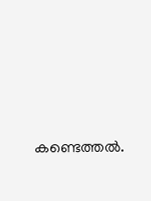കണ്ടെത്തൽ.